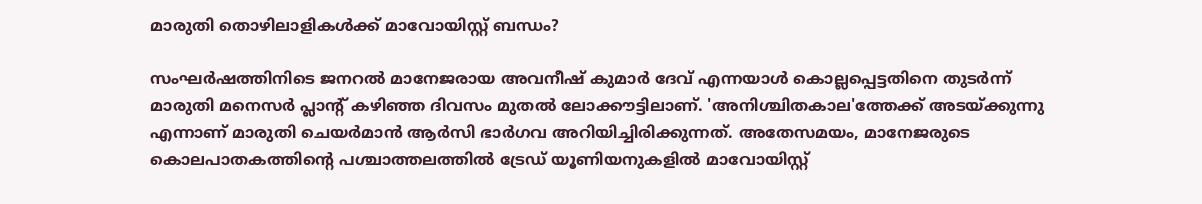മാരുതി തൊഴിലാളികള്‍ക്ക് മാവോയിസ്റ്റ് ബന്ധം?

സംഘര്‍ഷത്തിനിടെ ജനറല്‍ മാനേജരായ അവനീഷ് കുമാര്‍ ദേവ് എന്നയാള്‍ കൊല്ലപ്പെട്ടതിനെ തുടര്‍ന്ന് മാരുതി മനെസര്‍ പ്ലാന്‍റ് കഴിഞ്ഞ ദിവസം മുതല്‍ ലോക്കൗട്ടിലാണ്. 'അനിശ്ചിതകാല'ത്തേക്ക് അടയ്ക്കുന്നു എന്നാണ് മാരുതി ചെയര്‍മാന്‍ ആര്‍സി ഭാര്‍ഗവ അറിയിച്ചിരിക്കുന്നത്. അതേസമയം, മാനേജരുടെ കൊലപാതകത്തിന്‍റെ പശ്ചാത്തലത്തില്‍ ട്രേഡ് യൂണിയനുകളില്‍ മാവോയിസ്റ്റ്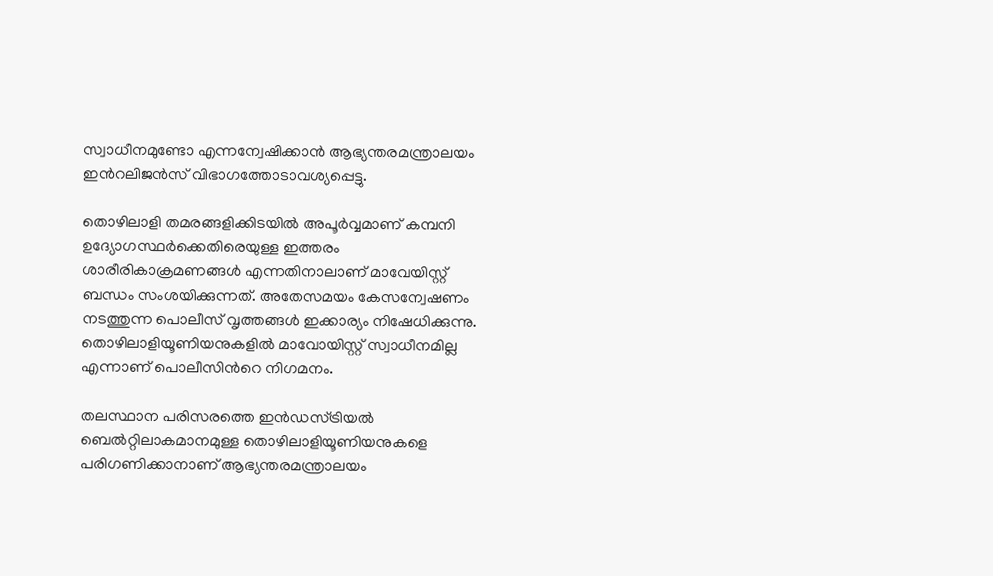സ്വാധീനമുണ്ടോ എന്നന്വേഷിക്കാന്‍ ആഭ്യന്തരമന്ത്രാലയം ഇന്‍റലിജന്‍സ് വിഭാഗത്തോടാവശ്യപ്പെട്ടു.

തൊഴിലാളി തമരങ്ങളി‍ക്കിടയില്‍ അപൂര്‍വ്വമാണ് കമ്പനി ഉദ്യോഗസ്ഥര്‍ക്കെതിരെയുള്ള ഇത്തരം ശാരീരികാക്രമണങ്ങള്‍ എന്നതിനാലാണ് മാവേയിസ്റ്റ് ബന്ധം സംശയിക്കുന്നത്. അതേസമയം കേസന്വേഷണം നടത്തുന്ന പൊലീസ് വൃത്തങ്ങള്‍ ഇക്കാര്യം നിഷേധിക്കുന്നു. തൊഴിലാളിയൂണിയനുകളില്‍ മാവോയിസ്റ്റ് സ്വാധീനമില്ല എന്നാണ് പൊലീസിന്‍റെ നിഗമനം.

തലസ്ഥാന പരിസരത്തെ ഇന്‍ഡസ്ട്രിയല്‍ ബെല്‍റ്റിലാകമാനമുള്ള തൊഴിലാളിയൂണിയനുകളെ പരിഗണിക്കാനാണ് ആഭ്യന്തരമന്ത്രാലയം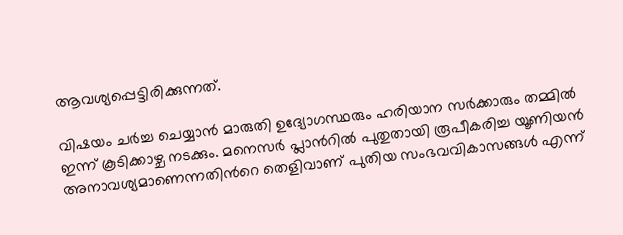ആവശ്യപ്പെട്ടിരിക്കുന്നത്.

വിഷയം ചര്‍ച്ച ചെയ്യാന്‍ മാരുതി ഉദ്യോഗസ്ഥരും ഹരിയാന സര്‍ക്കാരും തമ്മില്‍ ഇന്ന് കൂടിക്കാഴ്ച നടക്കും. മനെസര്‍ പ്ലാന്‍റില്‍ പുതുതായി രൂപീകരിച്ച യൂണിയന്‍ അനാവശ്യമാണെന്നതിന്‍റെ തെളിവാണ് പുതിയ സംഭവവികാസങ്ങള്‍ എന്ന്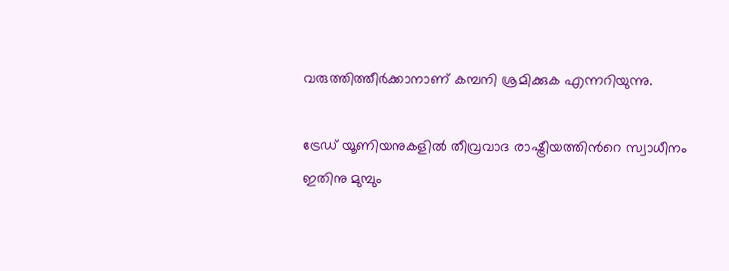വരുത്തിത്തീര്‍ക്കാനാണ് കമ്പനി ശ്രമിക്കുക എന്നറിയുന്നു.

ട്രേഡ് യൂണിയനുകളില്‍ തീവ്രവാദ രാഷ്ട്രീയത്തിന്‍റെ സ്വാധീനം ഇതിനു മുമ്പും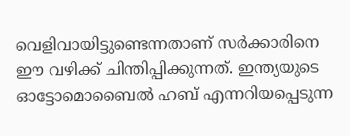വെളിവായിട്ടുണ്ടെന്നതാണ് സര്‍ക്കാരിനെ ഈ വഴിക്ക് ചിന്തിപ്പിക്കുന്നത്. ഇന്ത്യയുടെ ഓട്ടോമൊബൈല്‍ ഹബ് എന്നറിയപ്പെടുന്ന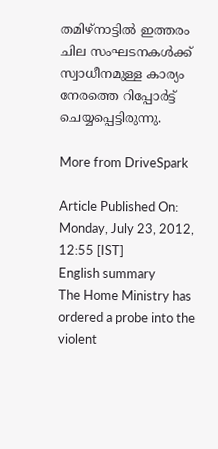തമിഴ്നാട്ടില്‍ ഇത്തരം ചില സംഘടനകള്‍ക്ക് സ്വാധീനമുള്ള കാര്യം നേരത്തെ റിപ്പോര്‍ട്ട് ചെയ്യപ്പെട്ടിരുന്നു.

More from DriveSpark

Article Published On: Monday, July 23, 2012, 12:55 [IST]
English summary
The Home Ministry has ordered a probe into the violent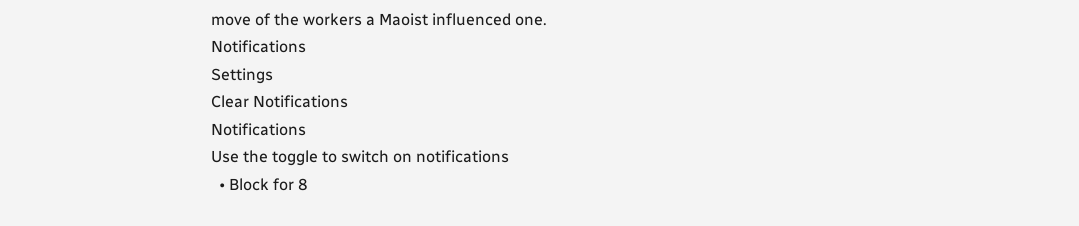move of the workers a Maoist influenced one.
Notifications
Settings
Clear Notifications
Notifications
Use the toggle to switch on notifications
  • Block for 8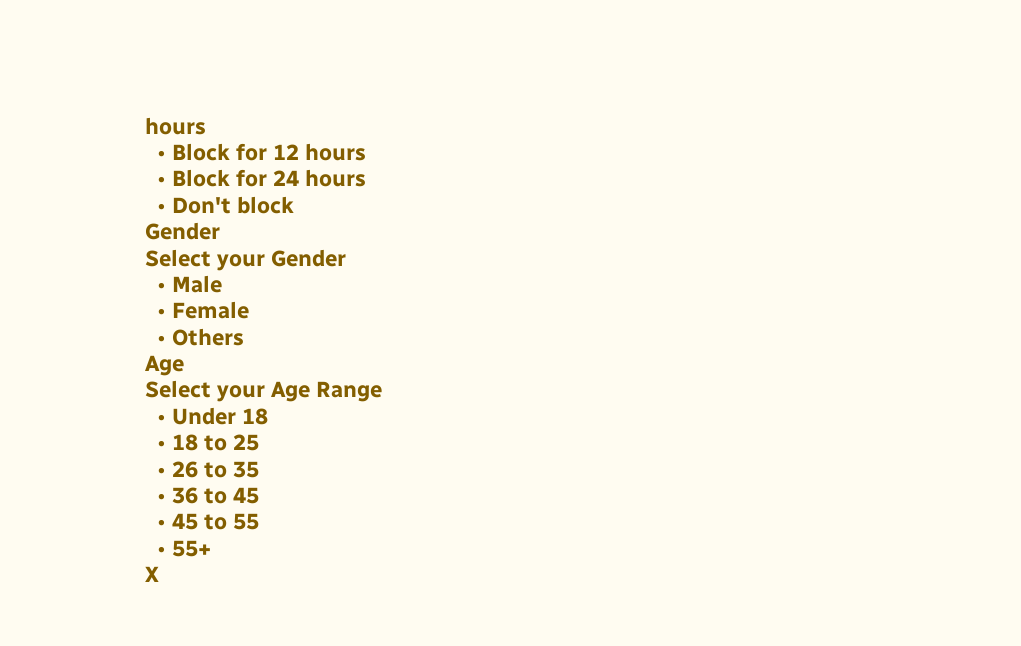hours
  • Block for 12 hours
  • Block for 24 hours
  • Don't block
Gender
Select your Gender
  • Male
  • Female
  • Others
Age
Select your Age Range
  • Under 18
  • 18 to 25
  • 26 to 35
  • 36 to 45
  • 45 to 55
  • 55+
X